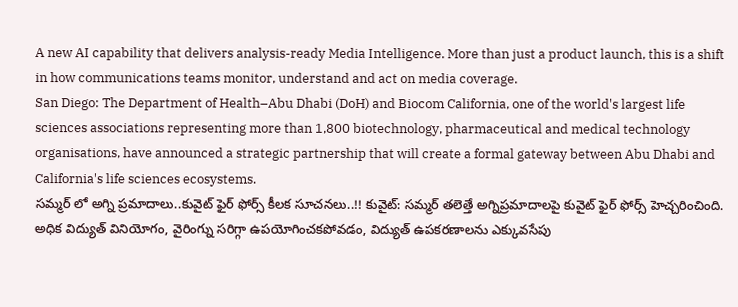A new AI capability that delivers analysis-ready Media Intelligence. More than just a product launch, this is a shift in how communications teams monitor, understand and act on media coverage.
San Diego: The Department of Health–Abu Dhabi (DoH) and Biocom California, one of the world's largest life sciences associations representing more than 1,800 biotechnology, pharmaceutical and medical technology organisations, have announced a strategic partnership that will create a formal gateway between Abu Dhabi and California's life sciences ecosystems.
సమ్మర్ లో అగ్ని ప్రమాదాలు..కువైట్ ఫైర్ ఫోర్స్ కీలక సూచనలు..!! కువైట్: సమ్మర్ తలెత్తే అగ్నిప్రమాదాలపై కువైట్ ఫైర్ ఫోర్స్ హెచ్చరించింది. అధిక విద్యుత్ వినియోగం, వైరింగ్ను సరిగ్గా ఉపయోగించకపోవడం, విద్యుత్ ఉపకరణాలను ఎక్కువసేపు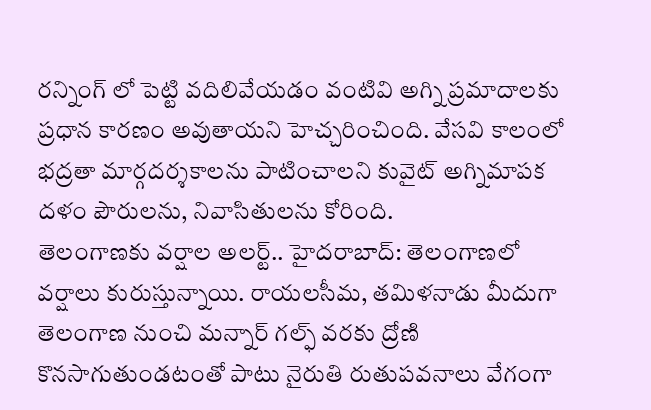రన్నింగ్ లో పెట్టి వదిలివేయడం వంటివి అగ్ని ప్రమాదాలకు ప్రధాన కారణం అవుతాయని హెచ్చరించింది. వేసవి కాలంలో భద్రతా మార్గదర్శకాలను పాటించాలని కువైట్ అగ్నిమాపక దళం పౌరులను, నివాసితులను కోరింది.
తెలంగాణకు వర్షాల అలర్ట్.. హైదరాబాద్: తెలంగాణలో వర్షాలు కురుస్తున్నాయి. రాయలసీమ, తమిళనాడు మీదుగా తెలంగాణ నుంచి మన్నార్ గల్ఫ్ వరకు ద్రోణి కొనసాగుతుండటంతో పాటు నైరుతి రుతుపవనాలు వేగంగా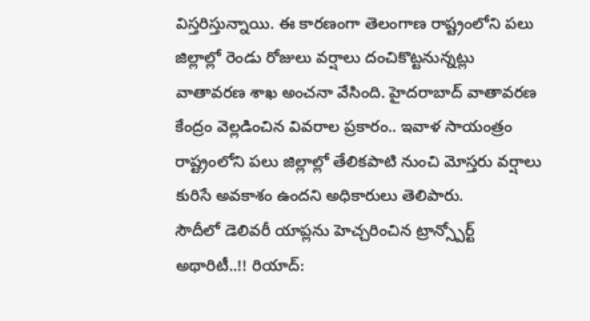విస్తరిస్తున్నాయి. ఈ కారణంగా తెలంగాణ రాష్ట్రంలోని పలు జిల్లాల్లో రెండు రోజులు వర్షాలు దంచికొట్టనున్నట్లు వాతావరణ శాఖ అంచనా వేసింది. హైదరాబాద్ వాతావరణ కేంద్రం వెల్లడించిన వివరాల ప్రకారం.. ఇవాళ సాయంత్రం రాష్ట్రంలోని పలు జిల్లాల్లో తేలికపాటి నుంచి మోస్తరు వర్షాలు కురిసే అవకాశం ఉందని అధికారులు తెలిపారు.
సౌదీలో డెలివరీ యాప్లను హెచ్చరించిన ట్రాన్స్పోర్ట్ అథారిటీ..!! రియాద్: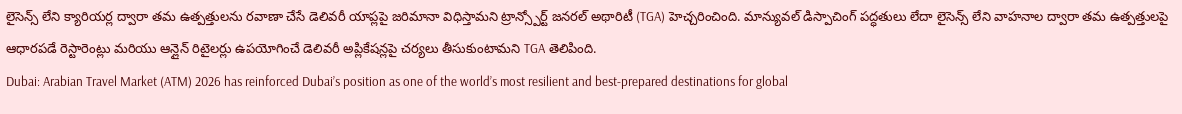లైసెన్స్ లేని క్యారియర్ల ద్వారా తమ ఉత్పత్తులను రవాణా చేసే డెలివరీ యాప్లపై జరిమానా విధిస్తామని ట్రాన్స్పోర్ట్ జనరల్ అథారిటీ (TGA) హెచ్చరించింది. మాన్యువల్ డిస్పాచింగ్ పద్ధతులు లేదా లైసెన్స్ లేని వాహనాల ద్వారా తమ ఉత్పత్తులపై ఆధారపడే రెస్టారెంట్లు మరియు ఆన్లైన్ రిటైలర్లు ఉపయోగించే డెలివరీ అప్లికేషన్లపై చర్యలు తీసుకుంటామని TGA తెలిపింది.
Dubai: Arabian Travel Market (ATM) 2026 has reinforced Dubai’s position as one of the world’s most resilient and best-prepared destinations for global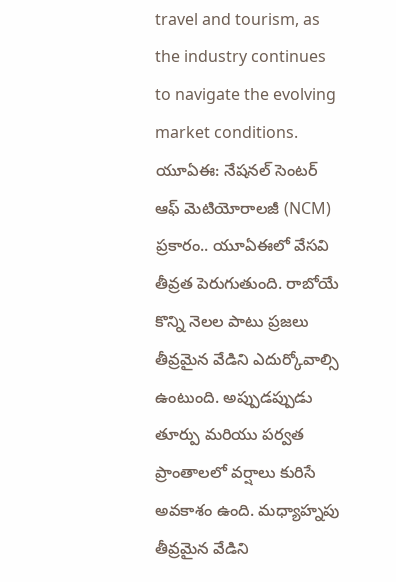travel and tourism, as the industry continues to navigate the evolving market conditions.
యూఏఈ: నేషనల్ సెంటర్ ఆఫ్ మెటియోరాలజీ (NCM) ప్రకారం.. యూఏఈలో వేసవి తీవ్రత పెరుగుతుంది. రాబోయే కొన్ని నెలల పాటు ప్రజలు తీవ్రమైన వేడిని ఎదుర్కోవాల్సి ఉంటుంది. అప్పుడప్పుడు తూర్పు మరియు పర్వత ప్రాంతాలలో వర్షాలు కురిసే అవకాశం ఉంది. మధ్యాహ్నపు తీవ్రమైన వేడిని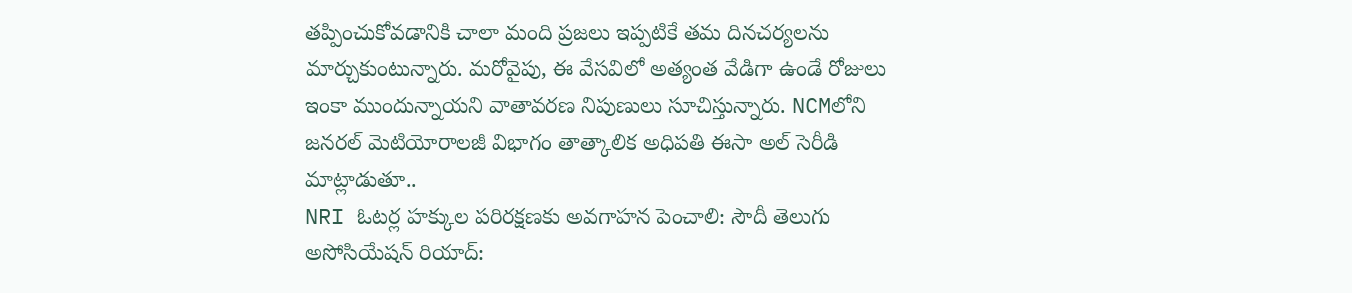తప్పించుకోవడానికి చాలా మంది ప్రజలు ఇప్పటికే తమ దినచర్యలను మార్చుకుంటున్నారు. మరోవైపు, ఈ వేసవిలో అత్యంత వేడిగా ఉండే రోజులు ఇంకా ముందున్నాయని వాతావరణ నిపుణులు సూచిస్తున్నారు. NCMలోని జనరల్ మెటియోరాలజీ విభాగం తాత్కాలిక అధిపతి ఈసా అల్ సెరీడి మాట్లాడుతూ..
NRI ఓటర్ల హక్కుల పరిరక్షణకు అవగాహన పెంచాలి: సౌదీ తెలుగు అసోసియేషన్ రియాద్: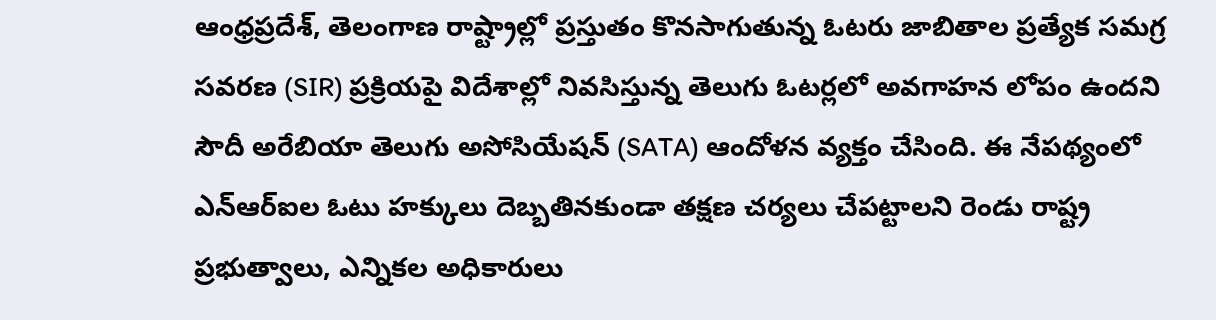ఆంధ్రప్రదేశ్, తెలంగాణ రాష్ట్రాల్లో ప్రస్తుతం కొనసాగుతున్న ఓటరు జాబితాల ప్రత్యేక సమగ్ర సవరణ (SIR) ప్రక్రియపై విదేశాల్లో నివసిస్తున్న తెలుగు ఓటర్లలో అవగాహన లోపం ఉందని సౌదీ అరేబియా తెలుగు అసోసియేషన్ (SATA) ఆందోళన వ్యక్తం చేసింది. ఈ నేపథ్యంలో ఎన్ఆర్ఐల ఓటు హక్కులు దెబ్బతినకుండా తక్షణ చర్యలు చేపట్టాలని రెండు రాష్ట్ర ప్రభుత్వాలు, ఎన్నికల అధికారులు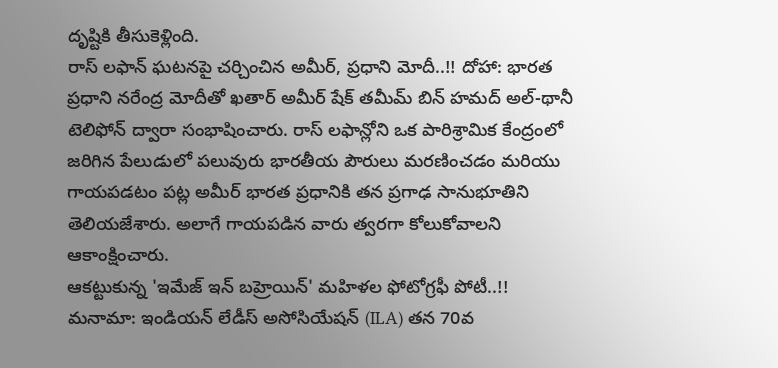దృష్టికి తీసుకెళ్లింది.
రాస్ లఫాన్ ఘటనపై చర్చించిన అమీర్, ప్రధాని మోదీ..!! దోహా: భారత ప్రధాని నరేంద్ర మోదీతో ఖతార్ అమీర్ షేక్ తమీమ్ బిన్ హమద్ అల్-థానీ టెలిఫోన్ ద్వారా సంభాషించారు. రాస్ లఫాన్లోని ఒక పారిశ్రామిక కేంద్రంలో జరిగిన పేలుడులో పలువురు భారతీయ పౌరులు మరణించడం మరియు గాయపడటం పట్ల అమీర్ భారత ప్రధానికి తన ప్రగాఢ సానుభూతిని తెలియజేశారు. అలాగే గాయపడిన వారు త్వరగా కోలుకోవాలని ఆకాంక్షించారు.
ఆకట్టుకున్న 'ఇమేజ్ ఇన్ బహ్రెయిన్' మహిళల ఫోటోగ్రఫీ పోటీ..!! మనామా: ఇండియన్ లేడీస్ అసోసియేషన్ (ILA) తన 70వ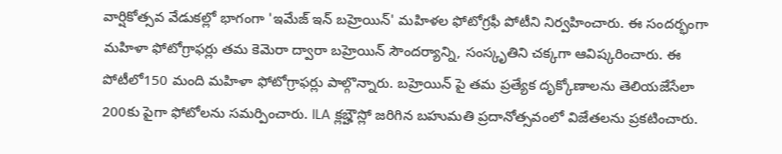వార్షికోత్సవ వేడుకల్లో భాగంగా 'ఇమేజ్ ఇన్ బహ్రెయిన్' మహిళల ఫోటోగ్రఫీ పోటీని నిర్వహించారు. ఈ సందర్భంగా మహిళా ఫోటోగ్రాఫర్లు తమ కెమెరా ద్వారా బహ్రెయిన్ సౌందర్యాన్ని, సంస్కృతిని చక్కగా ఆవిష్కరించారు. ఈ పోటీలో150 మంది మహిళా ఫోటోగ్రాఫర్లు పాల్గొన్నారు. బహ్రెయిన్ పై తమ ప్రత్యేక దృక్కోణాలను తెలియజేసేలా 200కు పైగా ఫోటోలను సమర్పించారు. ILA క్లబ్హౌస్లో జరిగిన బహుమతి ప్రదానోత్సవంలో విజేతలను ప్రకటించారు.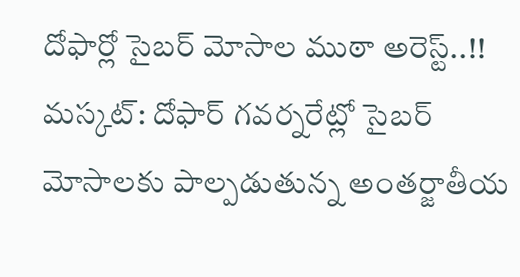దోఫార్లో సైబర్ మోసాల ముఠా అరెస్ట్..!! మస్కట్: దోఫార్ గవర్నరేట్లో సైబర్ మోసాలకు పాల్పడుతున్న అంతర్జాతీయ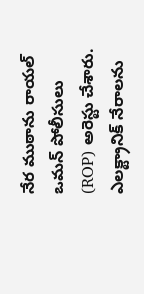నేర ముఠాను రాయల్ ఒమన్ పోలీసులు (ROP) అరెస్టు చేశారు. ఎలక్ట్రానిక్ నేరాలను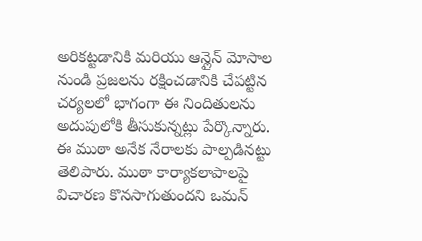అరికట్టడానికి మరియు ఆన్లైన్ మోసాల నుండి ప్రజలను రక్షించడానికి చేపట్టిన చర్యలలో భాగంగా ఈ నిందితులను అదుపులోకి తీసుకున్నట్లు పేర్కొన్నారు. ఈ ముఠా అనేక నేరాలకు పాల్పడినట్టు తెలిపారు. ముఠా కార్యాకలాపాలపై విచారణ కొనసాగుతుందని ఒమన్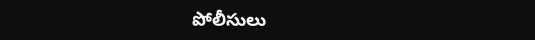పోలీసులు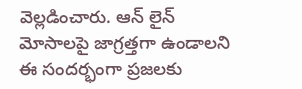వెల్లడించారు. ఆన్ లైన్ మోసాలపై జాగ్రత్తగా ఉండాలని ఈ సందర్భంగా ప్రజలకు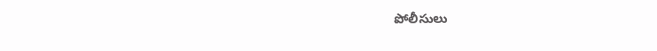పోలీసులు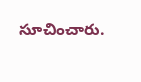సూచించారు.